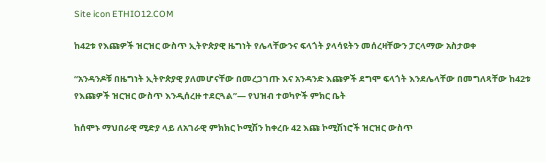Site icon ETHIO12.COM

ከ42ቱ የእጩዎች ዝርዝር ውስጥ ኢትዮጵያዊ ዜግነት የሌላቸውንና ፍላጎት ያላሳዩትን መሰረዛቸውን ፓርላማው አስታወቀ

“አንዳንዶቹ በዜግነት ኢትዮጵያዊ ያለመሆናቸው በመረጋገጡ እና አንዳንድ እጩዎች ደግሞ ፍላጎት እንደሌላቸው በመግለጻቸው ከ42ቱ የእጩዎች ዝርዝር ውስጥ እንዲሰረዙ ተደርጓል”— የህዝብ ተወካዮች ምክር ቤት

ከሰሞኑ ማህበራዊ ሚድያ ላይ ለአገራዊ ምክክር ኮሚሽን ከቀረቡ 42 እጩ ኮሚሽነሮች ዝርዝር ውስጥ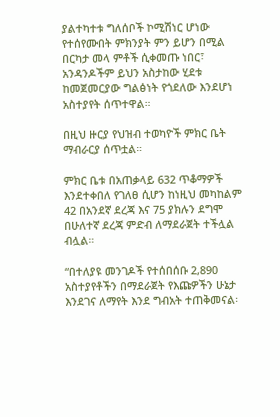ያልተካተቱ ግለሰቦች ኮሚሽነር ሆነው የተሰየሙበት ምክንያት ምን ይሆን በሚል በርካታ መላ ምቶች ሲቀመጡ ነበር፣ አንዳንዶችም ይህን አስታከው ሂደቱ ከመጀመርያው ግልፅነት የጎደለው እንደሆነ አስተያየት ሰጥተዋል።

በዚህ ዙርያ የህዝብ ተወካዮች ምክር ቤት ማብራርያ ሰጥቷል።

ምክር ቤቱ በአጠቃላይ 632 ጥቆማዎች እንደተቀበለ የገለፀ ሲሆን ከነዚህ መካከልም 42 በአንደኛ ደረጃ እና 75 ያክሉን ደግሞ በሁለተኛ ደረጃ ምድብ ለማደራጀት ተችሏል ብሏል።

“በተለያዩ መንገዶች የተሰበሰቡ 2,890 አስተያየቶችን በማደራጀት የእጩዎችን ሁኔታ እንደገና ለማየት እንደ ግብአት ተጠቅመናል፡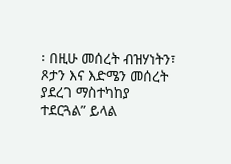፡ በዚሁ መሰረት ብዝሃነትን፣ ጾታን እና እድሜን መሰረት ያደረገ ማስተካከያ ተደርጓል” ይላል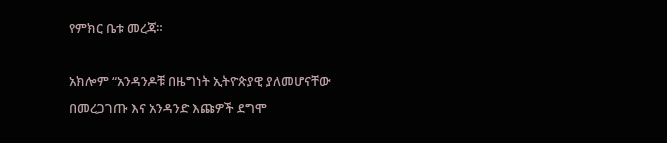የምክር ቤቱ መረጃ።

አክሎም “አንዳንዶቹ በዜግነት ኢትዮጵያዊ ያለመሆናቸው በመረጋገጡ እና አንዳንድ እጩዎች ደግሞ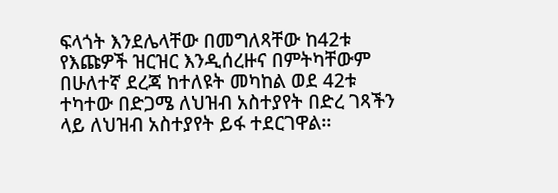ፍላጎት እንደሌላቸው በመግለጻቸው ከ42ቱ የእጩዎች ዝርዝር እንዲሰረዙና በምትካቸውም በሁለተኛ ደረጃ ከተለዩት መካከል ወደ 42ቱ ተካተው በድጋሜ ለህዝብ አስተያየት በድረ ገጻችን ላይ ለህዝብ አስተያየት ይፋ ተደርገዋል፡፡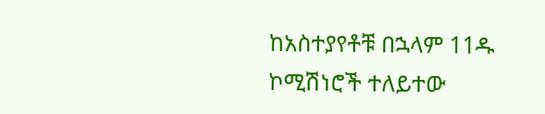ከአስተያየቶቹ በኋላም 11ዱ ኮሚሽነሮች ተለይተው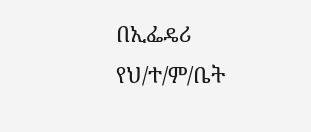በኢፌዴሪ የህ/ተ/ም/ቤት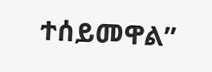ተሰይመዋል”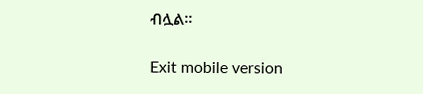ብሏል።

Exit mobile version